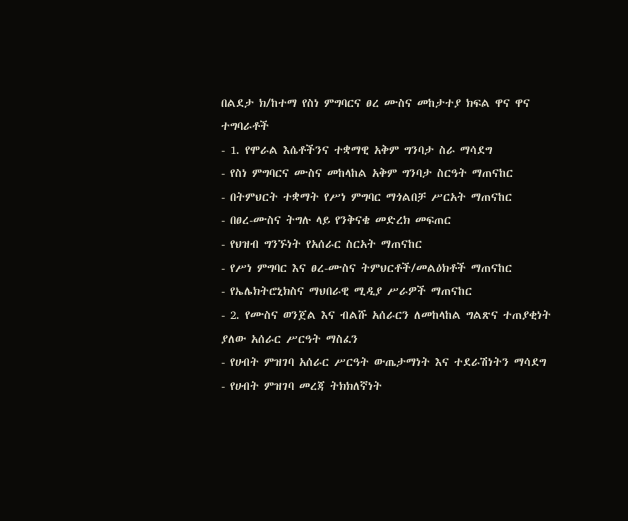በልደታ ክ/ከተማ የስነ ምግባርና ፀረ ሙስና መከታተያ ክፍል ዋና ዋና ተግባራቶች
- 1. የሞራል እሴቶችንና ተቋማዊ አቅም ግንባታ ስራ ማሳደግ
- የስነ ምግባርና ሙስና መከላከል አቅም ግንባታ ስርዓት ማጠናከር
- በትምህርት ተቋማት የሥነ ምግባር ማጎልበቻ ሥርአት ማጠናከር
- በፀረ-ሙስና ትግሉ ላይ የንቅናቄ መድረክ መፍጠር
- የህዝብ ግንኙነት የአሰራር ስርአት ማጠናከር
- የሥነ ምግባር እና ፀረ-ሙስና ትምህርቶች/መልዕክቶች ማጠናከር
- የኤሌክትሮኒክስና ማህበራዊ ሚዲያ ሥራዎች ማጠናከር
- 2. የሙስና ወንጀል እና ብልሹ አሰራርን ለመከላከል ግልጽና ተጠያቂነት ያለው አሰራር ሥርዓት ማስፈን
- የሀብት ምዝገባ አሰራር ሥርዓት ውጤታማነት እና ተደራሽነትን ማሳደግ
- የሀብት ምዝገባ መረጃ ትክክለኛነት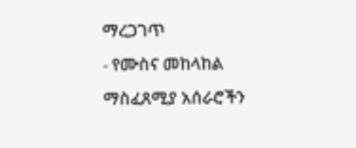ማረጋገጥ
- የሙስና መከላከል ማስፈጸሚያ አሰራሮችን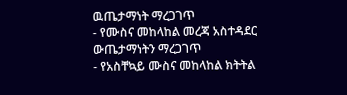ዉጤታማነት ማረጋገጥ
- የሙስና መከላከል መረጃ አስተዳደር ውጤታማነትን ማረጋገጥ
- የአስቸኳይ ሙስና መከላከል ክትትል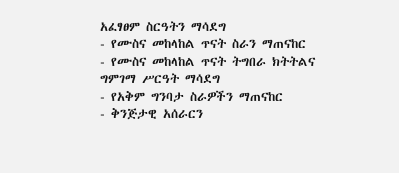አፈፃፀም ስርዓትን ማሳደግ
- የሙስና መከላከል ጥናት ስራን ማጠናከር
- የሙስና መከላከል ጥናት ትግበራ ክትትልና ግምገማ ሥርዓት ማሳደግ
- የአቅም ግንባታ ስራዎችን ማጠናከር
- ቅንጅታዊ አሰራርን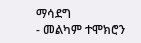ማሳደግ
- መልካም ተሞክሮን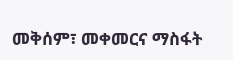መቅሰም፣ መቀመርና ማስፋት